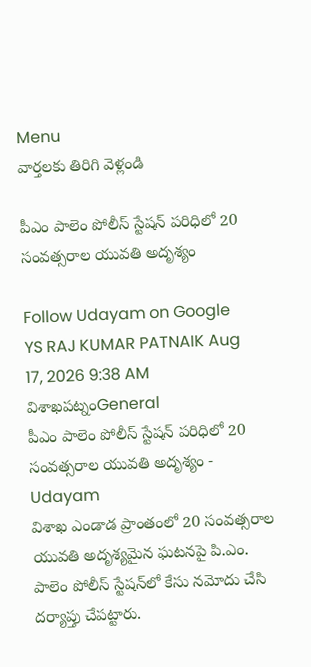Menu
వార్తలకు తిరిగి వెళ్లండి

పీఎం పాలెం పోలీస్ స్టేషన్ పరిధిలో 20 సంవత్సరాల యువతి అదృశ్యం

Follow Udayam on Google
YS RAJ KUMAR PATNAIK Aug 17, 2026 9:38 AM విశాఖపట్నంGeneral
పీఎం పాలెం పోలీస్ స్టేషన్ పరిధిలో 20 సంవత్సరాల యువతి అదృశ్యం - Udayam
విశాఖ ఎండాడ ప్రాంతంలో 20 సంవత్సరాల యువతి అదృశ్యమైన ఘటనపై పి.ఎం. పాలెం పోలీస్ స్టేషన్‌లో కేసు నమోదు చేసి దర్యాప్తు చేపట్టారు.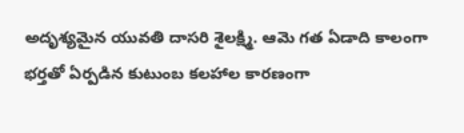అదృశ్యమైన యువతి దాసరి శైలక్ష్మి. ఆమె గత ఏడాది కాలంగా భర్తతో ఏర్పడిన కుటుంబ కలహాల కారణంగా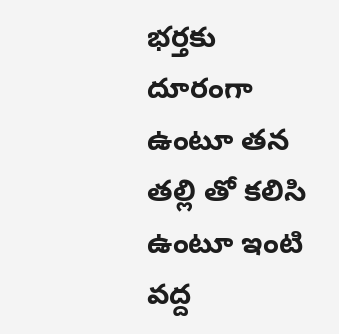భర్తకు దూరంగా ఉంటూ తన తల్లి తో కలిసి ఉంటూ ఇంటి వద్ద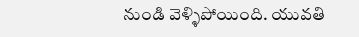నుండి వెళ్ళిపోయింది. యువతి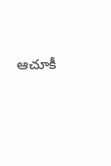ఆచూకీ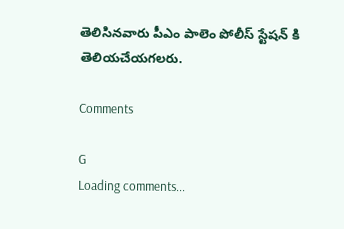తెలిసినవారు పీఎం పాలెం పోలీస్ స్టేషన్ కి తెలియచేయగలరు.

Comments

G
Loading comments...